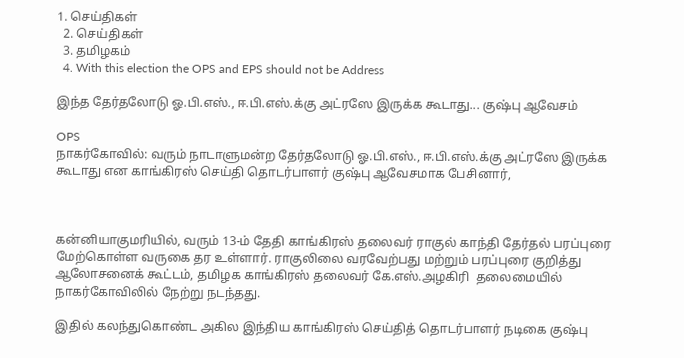1. செய்திகள்
  2. செய்திகள்
  3. த‌மிழக‌ம்
  4. With this election the OPS and EPS should not be Address

இந்த தேர்தலோடு ஓ.பி.எஸ்., ஈ.பி.எஸ்.க்கு அட்ரஸே இருக்க கூடாது... குஷ்பு ஆவேசம்

OPS
நாகர்கோவில்: வரும் நாடாளுமன்ற தேர்தலோடு ஓ.பி.எஸ்., ஈ.பி.எஸ்.க்கு அட்ரஸே இருக்க கூடாது என காங்கிரஸ் செய்தி தொடர்பாளர் குஷ்பு ஆவேசமாக பேசினார்,



கன்னியாகுமரியில், வரும் 13-ம் தேதி காங்கிரஸ் தலைவர் ராகுல் காந்தி தேர்தல் பரப்புரை மேற்கொள்ள வருகை தர உள்ளார். ராகுலிலை வரவேற்பது மற்றும் பரப்புரை குறித்து  ஆலோசனைக் கூட்டம், தமிழக காங்கிரஸ் தலைவர் கே.எஸ்.அழகிரி  தலைமையில் நாகர்கோவிலில் நேற்று நடந்தது.

இதில் கலந்துகொண்ட அகில இந்திய காங்கிரஸ் செய்தித் தொடர்பாளர் நடிகை குஷ்பு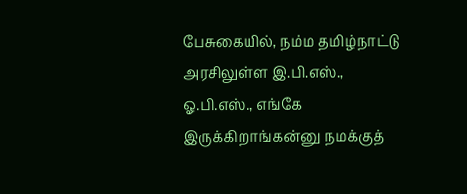பேசுகையில், நம்ம தமிழ்நாட்டு  அரசிலுள்ள இ.பி.எஸ்., ஓ.பி.எஸ்., எங்கே இருக்கிறாங்கன்னு நமக்குத்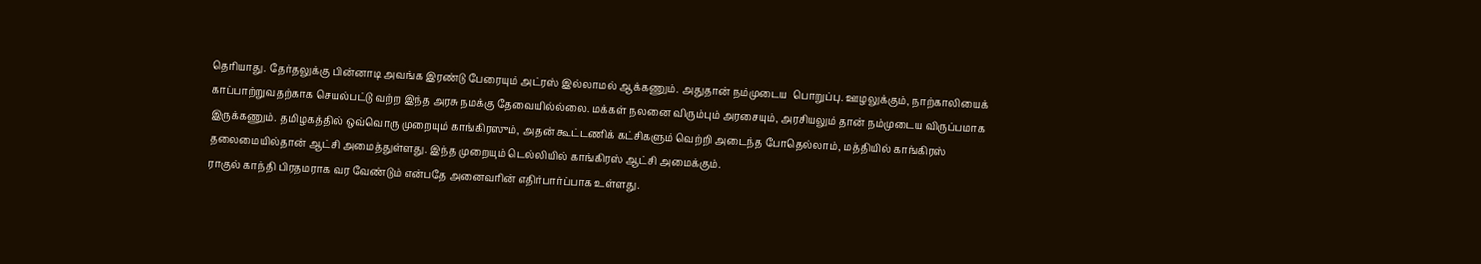தெரியாது. தேர்தலுக்கு பின்னாடி அவங்க இரண்டு பேரையும் அட்ரஸ் இல்லாமல் ஆக்கணும். அதுதான் நம்முடைய  பொறுப்பு. ஊழலுக்கும், நாற்காலியைக் காப்பாற்றுவதற்காக செயல்பட்டு வற்ற இந்த அரசு நமக்கு தேவையில்ல்லை. மக்கள் நலனை விரும்பும் அரசையும், அரசியலும் தான் நம்முடைய விருப்பமாக இருக்கணும். தமிழகத்தில் ஒவ்வொரு முறையும் காங்கிரஸும், அதன் கூட்டணிக் கட்சிகளும் வெற்றி அடைந்த போதெல்லாம், மத்தியில் காங்கிரஸ் தலைமையில்தான் ஆட்சி அமைத்துள்ளது. இந்த முறையும் டெல்லியில் காங்கிரஸ் ஆட்சி அமைக்கும்.
ராகுல் காந்தி பிரதமராக வர வேண்டும் என்பதே அனைவரின் எதிர்பார்ப்பாக உள்ளது.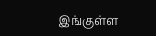இங்குள்ள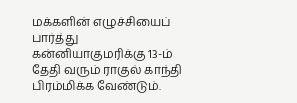மக்களின் எழுச்சியைப் பார்த்து கன்னியாகுமரிக்கு 13-ம் தேதி வரும் ராகுல் காந்தி பிரம்மிக்க வேண்டும்.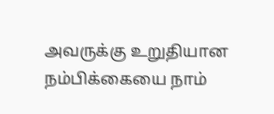அவருக்கு உறுதியான நம்பிக்கையை நாம்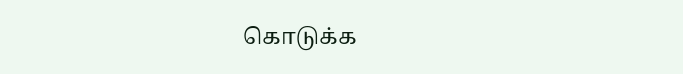கொடுக்க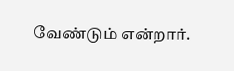வேண்டும் என்றார்.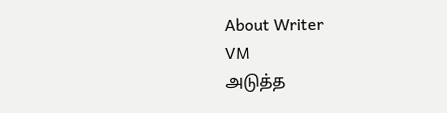About Writer
VM
அடுத்த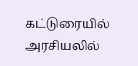கட்டுரையில்
அரசியலில்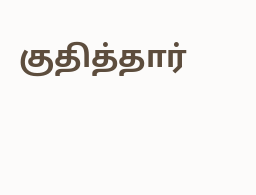குதித்தார்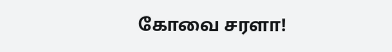கோவை சரளா!